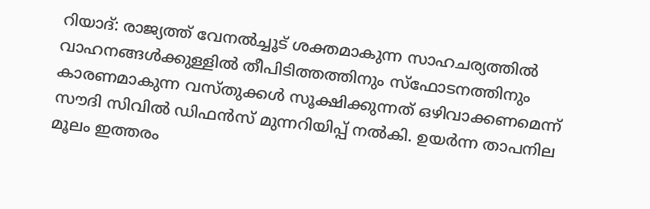റിയാദ്: രാജ്യത്ത് വേനൽച്ചൂട് ശക്തമാകുന്ന സാഹചര്യത്തിൽ വാഹനങ്ങൾക്കുള്ളിൽ തീപിടിത്തത്തിനും സ്ഫോടനത്തിനും കാരണമാകുന്ന വസ്തുക്കൾ സൂക്ഷിക്കുന്നത് ഒഴിവാക്കണമെന്ന് സൗദി സിവിൽ ഡിഫൻസ് മുന്നറിയിപ്പ് നൽകി. ഉയർന്ന താപനില മൂലം ഇത്തരം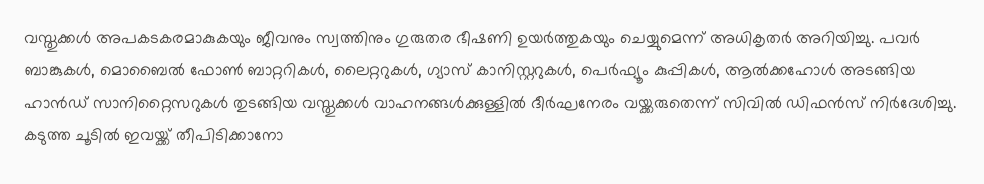വസ്തുക്കൾ അപകടകരമാകുകയും ജീവനും സ്വത്തിനും ഗുരുതര ഭീഷണി ഉയർത്തുകയും ചെയ്യുമെന്ന് അധികൃതർ അറിയിച്ചു. പവർ ബാങ്കുകൾ, മൊബൈൽ ഫോൺ ബാറ്ററികൾ, ലൈറ്ററുകൾ, ഗ്യാസ് കാനിസ്റ്ററുകൾ, പെർഫ്യൂം കുപ്പികൾ, ആൽക്കഹോൾ അടങ്ങിയ ഹാൻഡ് സാനിറ്റൈസറുകൾ തുടങ്ങിയ വസ്തുക്കൾ വാഹനങ്ങൾക്കുള്ളിൽ ദീർഘനേരം വയ്ക്കരുതെന്ന് സിവിൽ ഡിഫൻസ് നിർദേശിച്ചു. കടുത്ത ചൂടിൽ ഇവയ്ക്ക് തീപിടിക്കാനോ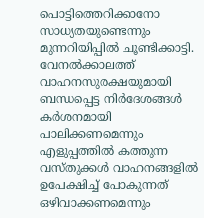പൊട്ടിത്തെറിക്കാനോ സാധ്യതയുണ്ടെന്നും മുന്നറിയിപ്പിൽ ചൂണ്ടിക്കാട്ടി. വേനൽക്കാലത്ത് വാഹനസുരക്ഷയുമായി ബന്ധപ്പെട്ട നിർദേശങ്ങൾ കർശനമായി പാലിക്കണമെന്നും എളുപ്പത്തിൽ കത്തുന്ന വസ്തുക്കൾ വാഹനങ്ങളിൽ ഉപേക്ഷിച്ച് പോകുന്നത് ഒഴിവാക്കണമെന്നും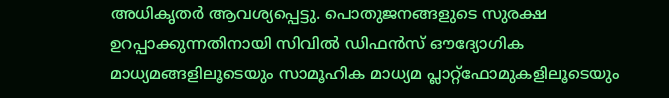അധികൃതർ ആവശ്യപ്പെട്ടു. പൊതുജനങ്ങളുടെ സുരക്ഷ ഉറപ്പാക്കുന്നതിനായി സിവിൽ ഡിഫൻസ് ഔദ്യോഗിക മാധ്യമങ്ങളിലൂടെയും സാമൂഹിക മാധ്യമ പ്ലാറ്റ്ഫോമുകളിലൂടെയും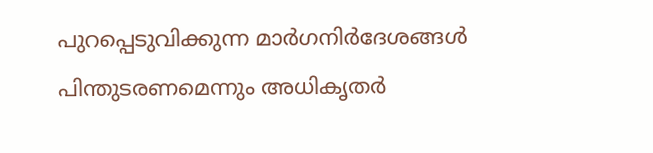പുറപ്പെടുവിക്കുന്ന മാർഗനിർദേശങ്ങൾ പിന്തുടരണമെന്നും അധികൃതർ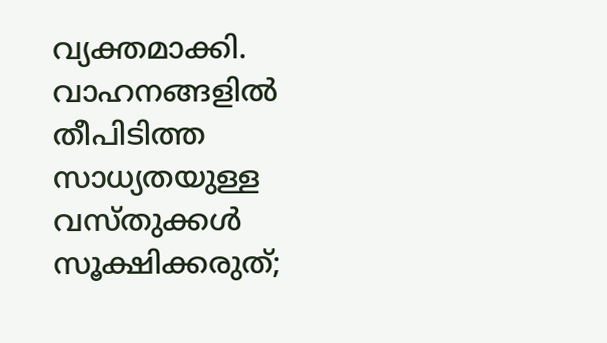വ്യക്തമാക്കി.
വാഹനങ്ങളിൽ തീപിടിത്ത സാധ്യതയുള്ള വസ്തുക്കൾ സൂക്ഷിക്കരുത്;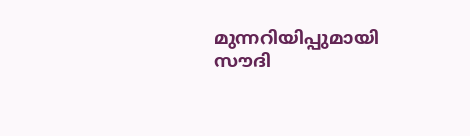മുന്നറിയിപ്പുമായി സൗദി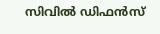സിവിൽ ഡിഫൻസ്